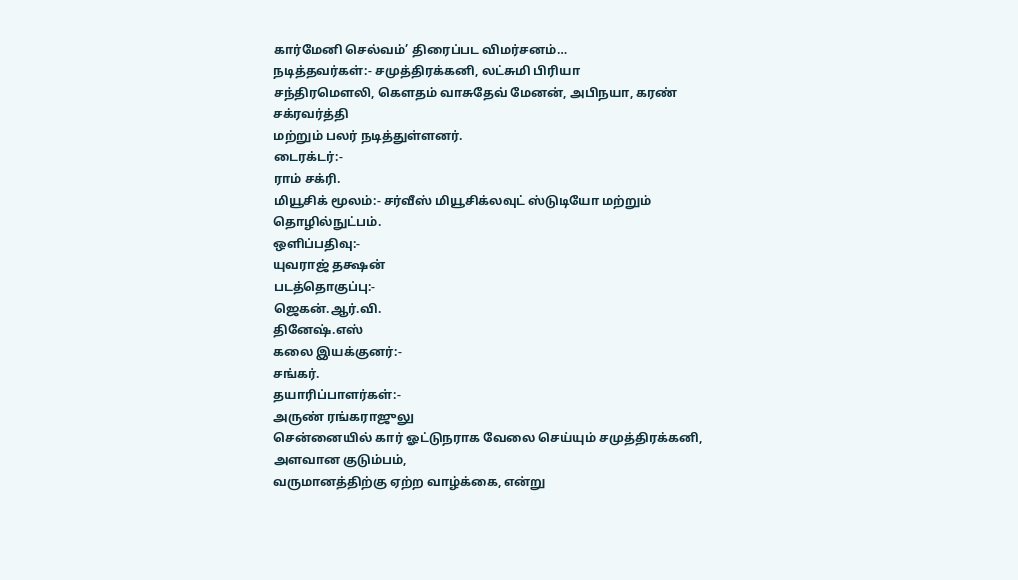கார்மேனி செல்வம்’ திரைப்பட விமர்சனம்…
நடித்தவர்கள்:- சமுத்திரக்கனி, லட்சுமி பிரியா
சந்திரமௌலி, கௌதம் வாசுதேவ் மேனன், அபிநயா, கரண் சக்ரவர்த்தி
மற்றும் பலர் நடித்துள்ளனர்.
டைரக்டர்:-
ராம் சக்ரி.
மியூசிக் மூலம்:- சர்வீஸ் மியூசிக்லவுட் ஸ்டுடியோ மற்றும் தொழில்நுட்பம்.
ஒளிப்பதிவு:-
யுவராஜ் தக்ஷன்
படத்தொகுப்பு:-
ஜெகன்.ஆர்.வி.
தினேஷ்.எஸ்
கலை இயக்குனர்:-
சங்கர்.
தயாரிப்பாளர்கள்:-
அருண் ரங்கராஜுலு
சென்னையில் கார் ஓட்டுநராக வேலை செய்யும் சமுத்திரக்கனி, அளவான குடும்பம்,
வருமானத்திற்கு ஏற்ற வாழ்க்கை, என்று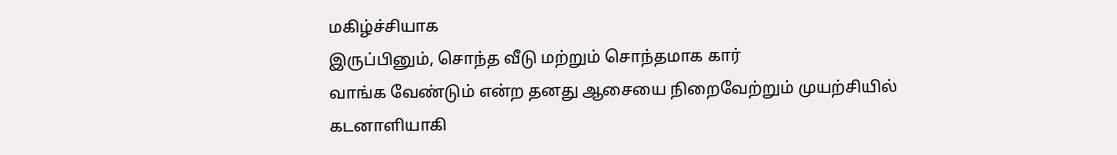மகிழ்ச்சியாக
இருப்பினும், சொந்த வீடு மற்றும் சொந்தமாக கார்
வாங்க வேண்டும் என்ற தனது ஆசையை நிறைவேற்றும் முயற்சியில்
கடனாளியாகி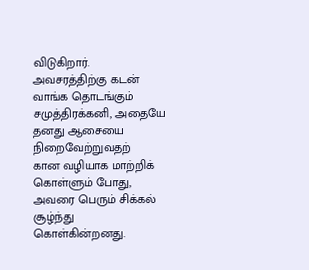விடுகிறார். அவசரத்திற்கு கடன்
வாங்க தொடங்கும் சமுத்திரக்கனி, அதையே தனது ஆசையை நிறைவேற்றுவதற்
கான வழியாக மாற்றிக் கொள்ளும் போது, அவரை பெரும் சிக்கல் சூழ்ந்து கொள்கின்றனது.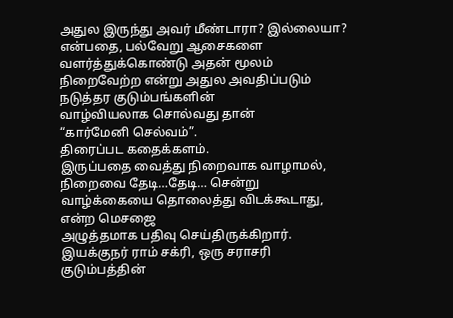அதுல இருந்து அவர் மீண்டாரா? இல்லையா? என்பதை, பல்வேறு ஆசைகளை வளர்த்துக்கொண்டு அதன் மூலம் நிறைவேற்ற என்று அதுல அவதிப்படும் நடுத்தர குடும்பங்களின்
வாழ்வியலாக சொல்வது தான்
“கார்மேனி செல்வம்”.
திரைப்பட கதைக்களம்.
இருப்பதை வைத்து நிறைவாக வாழாமல், நிறைவை தேடி…தேடி… சென்று
வாழ்க்கையை தொலைத்து விடக்கூடாது, என்ற மெசஜை
அழுத்தமாக பதிவு செய்திருக்கிறார். இயக்குநர் ராம் சக்ரி, ஒரு சராசரி குடும்பத்தின்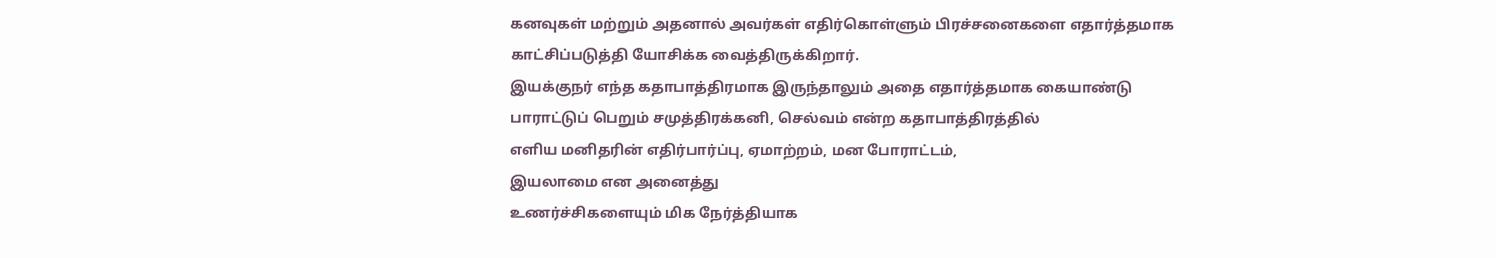கனவுகள் மற்றும் அதனால் அவர்கள் எதிர்கொள்ளும் பிரச்சனைகளை எதார்த்தமாக
காட்சிப்படுத்தி யோசிக்க வைத்திருக்கிறார்.
இயக்குநர் எந்த கதாபாத்திரமாக இருந்தாலும் அதை எதார்த்தமாக கையாண்டு
பாராட்டுப் பெறும் சமுத்திரக்கனி, செல்வம் என்ற கதாபாத்திரத்தில்
எளிய மனிதரின் எதிர்பார்ப்பு, ஏமாற்றம், மன போராட்டம்,
இயலாமை என அனைத்து
உணர்ச்சிகளையும் மிக நேர்த்தியாக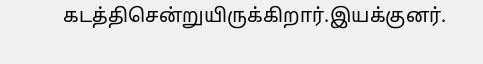கடத்திசென்றுயிருக்கிறார்.இயக்குனர்.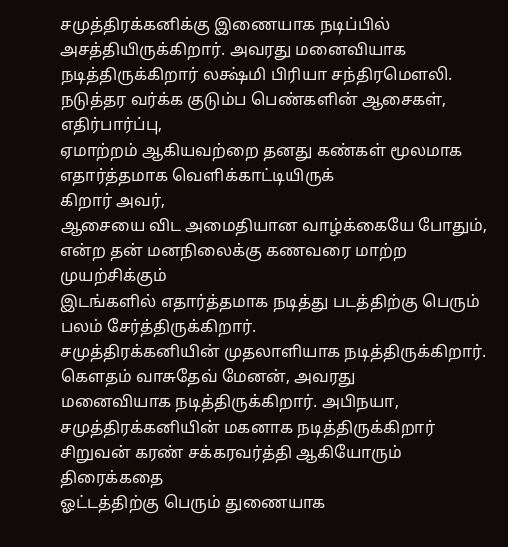சமுத்திரக்கனிக்கு இணையாக நடிப்பில் அசத்தியிருக்கிறார். அவரது மனைவியாக
நடித்திருக்கிறார் லக்ஷ்மி பிரியா சந்திரமெளலி.
நடுத்தர வர்க்க குடும்ப பெண்களின் ஆசைகள், எதிர்பார்ப்பு,
ஏமாற்றம் ஆகியவற்றை தனது கண்கள் மூலமாக
எதார்த்தமாக வெளிக்காட்டியிருக்
கிறார் அவர்,
ஆசையை விட அமைதியான வாழ்க்கையே போதும், என்ற தன் மனநிலைக்கு கணவரை மாற்ற முயற்சிக்கும்
இடங்களில் எதார்த்தமாக நடித்து படத்திற்கு பெரும் பலம் சேர்த்திருக்கிறார்.
சமுத்திரக்கனியின் முதலாளியாக நடித்திருக்கிறார். கெளதம் வாசுதேவ் மேனன், அவரது
மனைவியாக நடித்திருக்கிறார். அபிநயா, சமுத்திரக்கனியின் மகனாக நடித்திருக்கிறார்
சிறுவன் கரண் சக்கரவர்த்தி ஆகியோரும் திரைக்கதை
ஓட்டத்திற்கு பெரும் துணையாக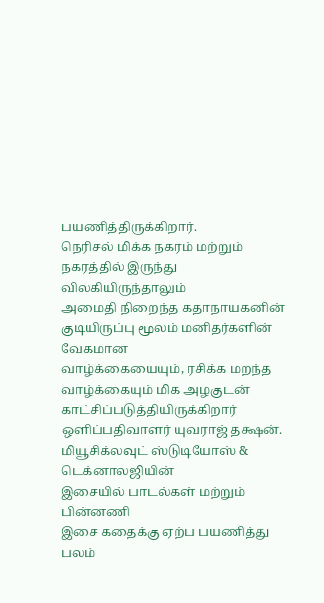பயணித்திருக்கிறார்.
நெரிசல் மிக்க நகரம் மற்றும் நகரத்தில் இருந்து விலகியிருந்தாலும்
அமைதி நிறைந்த கதாநாயகனின் குடியிருப்பு மூலம் மனிதர்களின் வேகமான
வாழ்க்கையையும், ரசிக்க மறந்த வாழ்க்கையும் மிக அழகுடன்
காட்சிப்படுத்தியிருக்கிறார் ஒளிப்பதிவாளர் யுவராஜ் தக்ஷன்.
மியூசிக்லவுட் ஸ்டுடியோஸ் & டெக்னாலஜியின்
இசையில் பாடல்கள் மற்றும் பின்னணி
இசை கதைக்கு ஏற்ப பயணித்து பலம்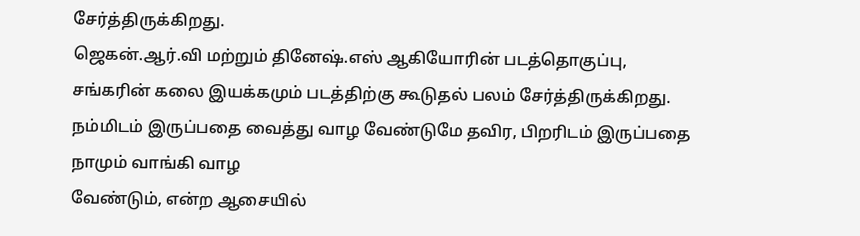சேர்த்திருக்கிறது.
ஜெகன்.ஆர்.வி மற்றும் தினேஷ்.எஸ் ஆகியோரின் படத்தொகுப்பு,
சங்கரின் கலை இயக்கமும் படத்திற்கு கூடுதல் பலம் சேர்த்திருக்கிறது.
நம்மிடம் இருப்பதை வைத்து வாழ வேண்டுமே தவிர, பிறரிடம் இருப்பதை நாமும் வாங்கி வாழ
வேண்டும், என்ற ஆசையில்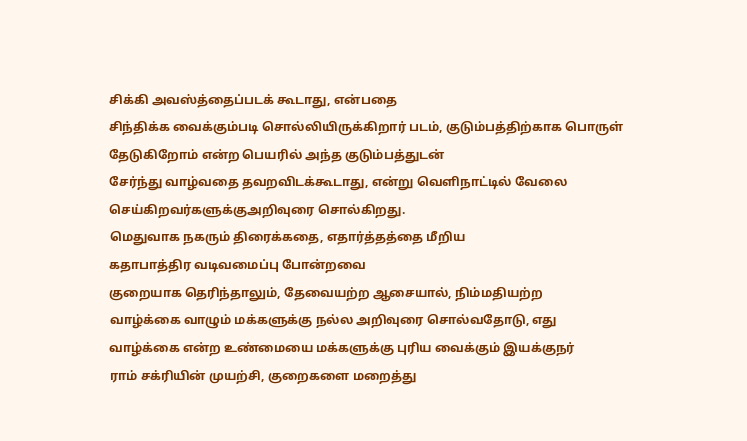சிக்கி அவஸ்த்தைப்படக் கூடாது, என்பதை
சிந்திக்க வைக்கும்படி சொல்லியிருக்கிறார் படம், குடும்பத்திற்காக பொருள் தேடுகிறோம் என்ற பெயரில் அந்த குடும்பத்துடன்
சேர்ந்து வாழ்வதை தவறவிடக்கூடாது, என்று வெளிநாட்டில் வேலை
செய்கிறவர்களுக்குஅறிவுரை சொல்கிறது.
மெதுவாக நகரும் திரைக்கதை, எதார்த்தத்தை மீறிய
கதாபாத்திர வடிவமைப்பு போன்றவை
குறையாக தெரிந்தாலும், தேவையற்ற ஆசையால், நிம்மதியற்ற
வாழ்க்கை வாழும் மக்களுக்கு நல்ல அறிவுரை சொல்வதோடு, எது
வாழ்க்கை என்ற உண்மையை மக்களுக்கு புரிய வைக்கும் இயக்குநர்
ராம் சக்ரியின் முயற்சி, குறைகளை மறைத்து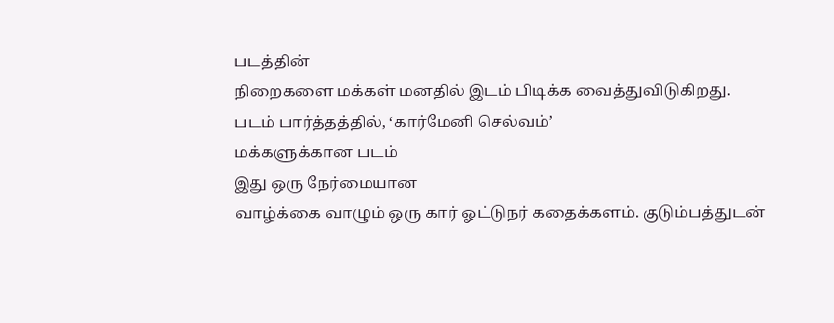படத்தின்
நிறைகளை மக்கள் மனதில் இடம் பிடிக்க வைத்துவிடுகிறது.
படம் பார்த்தத்தில், ‘கார்மேனி செல்வம்’
மக்களுக்கான படம்
இது ஒரு நேர்மையான
வாழ்க்கை வாழும் ஒரு கார் ஓட்டுநர் கதைக்களம். குடும்பத்துடன்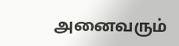அனைவரும்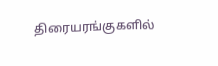திரையரங்குகளில்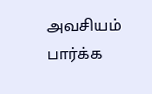அவசியம் பார்க்க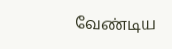வேண்டிய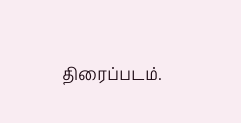திரைப்படம்.